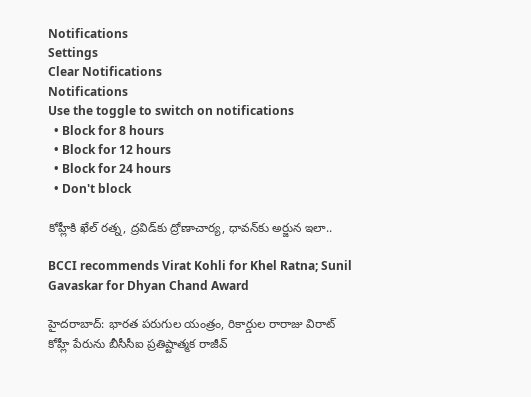Notifications
Settings
Clear Notifications
Notifications
Use the toggle to switch on notifications
  • Block for 8 hours
  • Block for 12 hours
  • Block for 24 hours
  • Don't block

కోహ్లీకి ఖేల్ రత్న, ద్రవిడ్‌కు ద్రోణాచార్య, ధావన్‌కు అర్జున ఇలా..

BCCI recommends Virat Kohli for Khel Ratna; Sunil Gavaskar for Dhyan Chand Award

హైదరాబాద్: భారత పరుగుల యంత్రం, రికార్డుల రారాజు విరాట్‌ కోహ్లీ పేరును బీసీసీఐ ప్రతిష్టాత్మక రాజీవ్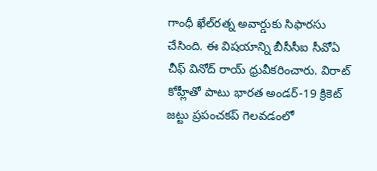గాంధీ ఖేల్‌రత్న అవార్డుకు సిఫారసు చేసింది. ఈ విషయాన్ని బీసీసీఐ సీవోఏ చీఫ్‌ వినోద్‌ రాయ్‌ ధ్రువీకరించారు. విరాట్‌ కోహ్లీతో పాటు భారత అండర్‌-19 క్రికెట్‌ జట్టు ప్రపంచకప్‌ గెలవడంలో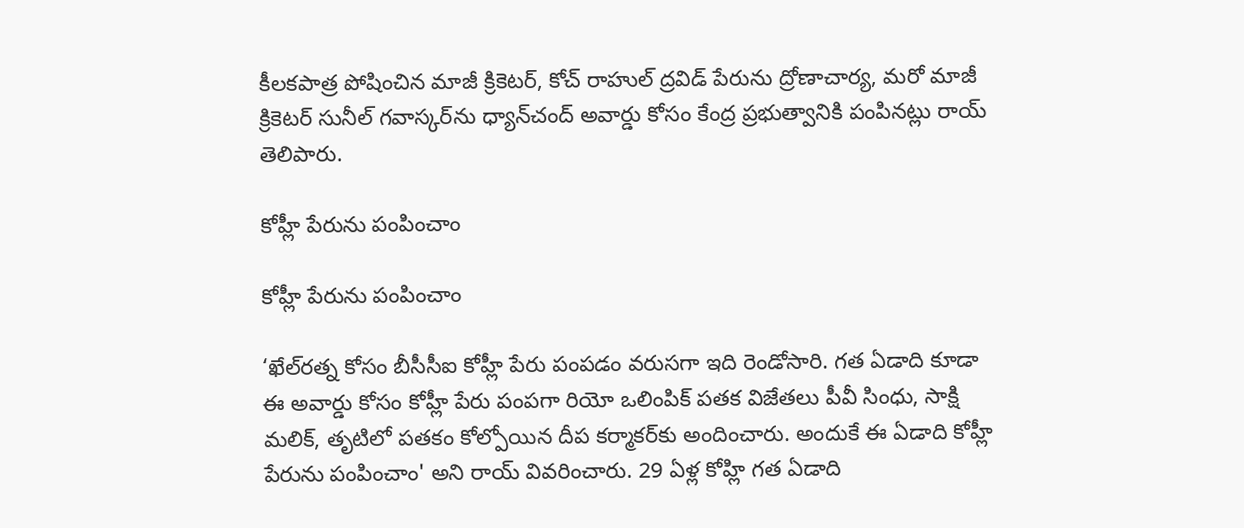కీలకపాత్ర పోషించిన మాజీ క్రికెటర్‌, కోచ్‌ రాహుల్‌ ద్రవిడ్‌ పేరును ద్రోణాచార్య, మరో మాజీ క్రికెటర్‌ సునీల్‌ గవాస్కర్‌ను ధ్యాన్‌చంద్‌ అవార్డు కోసం కేంద్ర ప్రభుత్వానికి పంపినట్లు రాయ్‌ తెలిపారు.

కోహ్లీ పేరును పంపించాం

కోహ్లీ పేరును పంపించాం

‘ఖేల్‌రత్న కోసం బీసీసీఐ కోహ్లీ పేరు పంపడం వరుసగా ఇది రెండోసారి. గత ఏడాది కూడా ఈ అవార్డు కోసం కోహ్లీ పేరు పంపగా రియో ఒలింపిక్‌ పతక విజేతలు పీవీ సింధు, సాక్షి మలిక్‌, తృటిలో పతకం కోల్పోయిన దీప కర్మాకర్‌కు అందించారు. అందుకే ఈ ఏడాది కోహ్లీ పేరును పంపించాం' అని రాయ్‌ వివరించారు. 29 ఏళ్ల కోహ్లి గత ఏడాది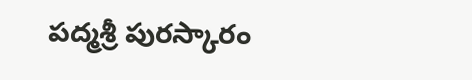పద్మశ్రీ పురస్కారం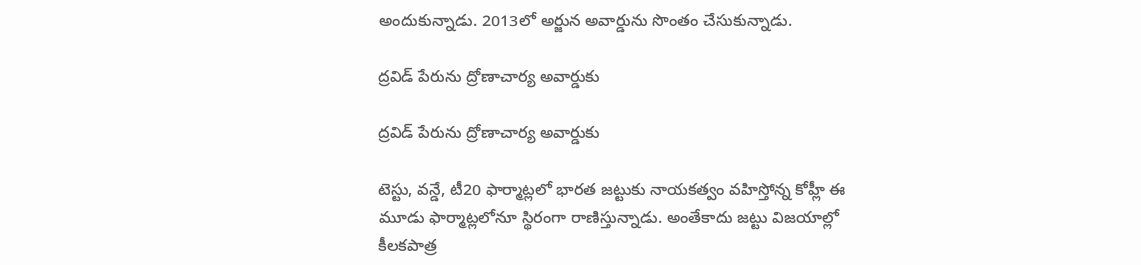అందుకున్నాడు. 2013లో అర్జున అవార్డును సొంతం చేసుకున్నాడు.

ద్రవిడ్‌ పేరును ద్రోణాచార్య అవార్డుకు

ద్రవిడ్‌ పేరును ద్రోణాచార్య అవార్డుకు

టెస్టు, వన్డే, టీ20 ఫార్మాట్లలో భారత జట్టుకు నాయకత్వం వహిస్తోన్న కోహ్లీ ఈ మూడు ఫార్మాట్లలోనూ స్థిరంగా రాణిస్తున్నాడు. అంతేకాదు జట్టు విజయాల్లో కీలకపాత్ర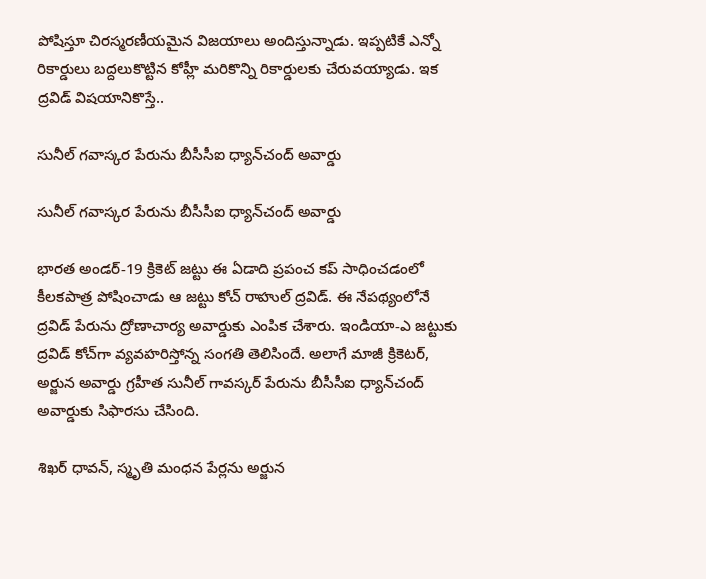పోషిస్తూ చిరస్మరణీయమైన విజయాలు అందిస్తున్నాడు. ఇప్పటికే ఎన్నో రికార్డులు బద్దలుకొట్టిన కోహ్లీ మరికొన్ని రికార్డులకు చేరువయ్యాడు. ఇక ద్రవిడ్ విషయానికొస్తే..

సునీల్‌ గవాస్కర పేరును బీసీసీఐ ధ్యాన్‌చంద్‌ అవార్డు

సునీల్‌ గవాస్కర పేరును బీసీసీఐ ధ్యాన్‌చంద్‌ అవార్డు

భారత అండర్‌-19 క్రికెట్‌ జట్టు ఈ ఏడాది ప్రపంచ కప్‌ సాధించడంలో కీలకపాత్ర పోషించాడు ఆ జట్టు కోచ్‌ రాహుల్ ద్రవిడ్‌. ఈ నేపథ్యంలోనే ద్రవిడ్‌ పేరును ద్రోణాచార్య అవార్డుకు ఎంపిక చేశారు. ఇండియా-ఎ జట్టుకు ద్రవిడ్‌ కోచ్‌గా వ్యవహరిస్తోన్న సంగతి తెలిసిందే. అలాగే మాజీ క్రికెటర్‌, అర్జున అవార్డు గ్రహీత సునీల్‌ గావస్కర్‌ పేరును బీసీసీఐ ధ్యాన్‌చంద్‌ అవార్డుకు సిఫారసు చేసింది.

శిఖర్ ధావన్, స్మృతి మంధన పేర్లను అర్జున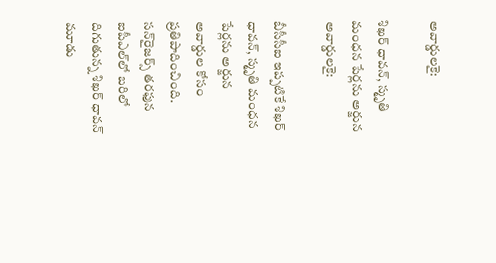అవార్డులకై:

శిఖర్ ధావన్, స్మృతి మంధన పేర్లను అర్జున అవార్డులకై:

బీసీసీఐ ఇప్పటికే శిఖర్ ధావన్, స్మృతి మంధన పేర్లను అర్జున అవార్డుల కోసం ప్రతిపాదించింది. సన్‌రైజర్స్ తరఫున ఐపీఎల్‌లో బరిలో దిగుతున్న శిఖర్ ధావన్ మూడు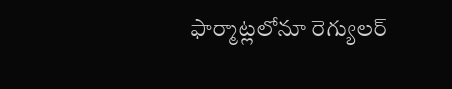ఫార్మాట్లలోనూ రెగ్యులర్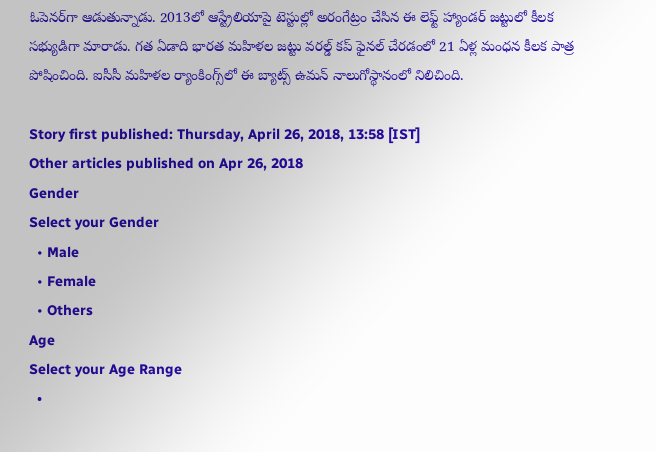ఓపెనర్‌గా ఆడుతున్నాడు. 2013లో ఆస్ట్రేలియాపై టెస్టుల్లో అరంగేట్రం చేసిన ఈ లెఫ్ట్ హ్యాండర్ జట్టులో కీలక సభ్యుడిగా మారాడు. గత ఏడాది భారత మహిళల జట్టు వరల్డ్ కప్ ఫైనల్ చేరడంలో 21 ఏళ్ల మంధన కీలక పాత్ర పోషించింది. ఐసీసీ మహిళల ర్యాంకింగ్స్‌లో ఈ బ్యాట్స్ ఉమన్ నాలుగోస్థానంలో నిలిచింది.

Story first published: Thursday, April 26, 2018, 13:58 [IST]
Other articles published on Apr 26, 2018
Gender
Select your Gender
  • Male
  • Female
  • Others
Age
Select your Age Range
  •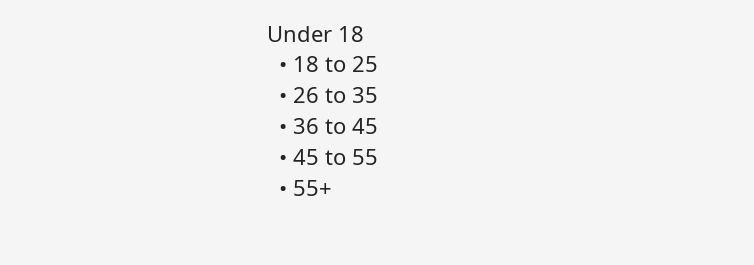Under 18
  • 18 to 25
  • 26 to 35
  • 36 to 45
  • 45 to 55
  • 55+